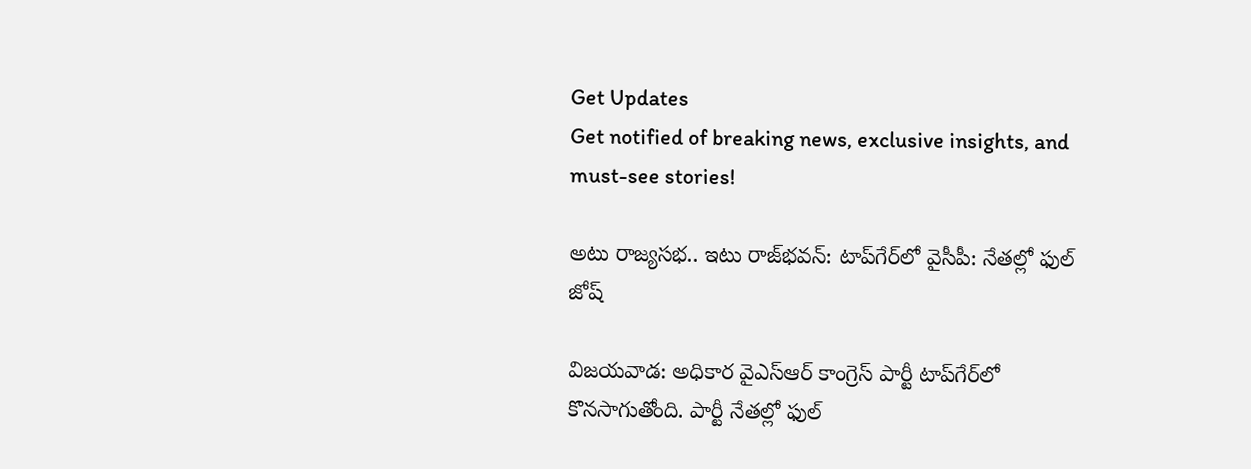Get Updates
Get notified of breaking news, exclusive insights, and must-see stories!

అటు రాజ్యసభ.. ఇటు రాజ్‌భవన్: టాప్‌గేర్‌లో వైసీపీ: నేతల్లో ఫుల్ జోష్

విజయవాడ: అధికార వైఎస్ఆర్ కాంగ్రెస్ పార్టీ టాప్‌గేర్‌లో కొనసాగుతోంది. పార్టీ నేతల్లో ఫుల్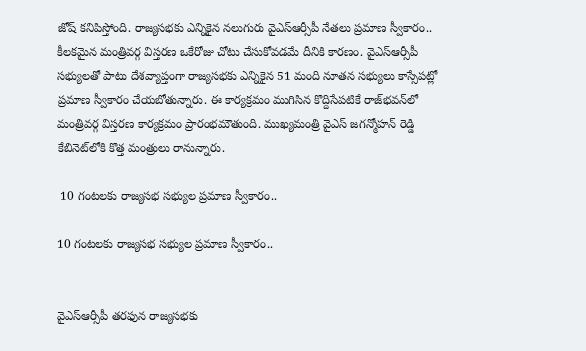జోష్ కనిపిస్తోంది. రాజ్యసభకు ఎన్నికైన నలుగురు వైఎస్ఆర్సీపీ నేతలు ప్రమాణ స్వీకారం.. కీలకమైన మంత్రివర్గ విస్తరణ ఒకేరోజు చోటు చేసుకోవడమే దీనికి కారణం. వైఎస్ఆర్సీపీ సభ్యులతో పాటు దేశవ్యాప్తంగా రాజ్యసభకు ఎన్నికైన 51 మంది నూతన సభ్యులు కాస్సేపట్లో ప్రమాణ స్వీకారం చేయబోతున్నారు. ఈ కార్యక్రమం ముగిసిన కొద్దిసేపటికే రాజ్‌భవన్‌లో మంత్రివర్గ విస్తరణ కార్యక్రమం ప్రారంభమౌతుంది. ముఖ్యమంత్రి వైఎస్ జగన్మోహన్ రెడ్డి కేబినెట్‌లోకి కొత్త మంత్రులు రానున్నారు.

 10 గంటలకు రాజ్యసభ సభ్యుల ప్రమాణ స్వీకారం..

10 గంటలకు రాజ్యసభ సభ్యుల ప్రమాణ స్వీకారం..


వైఎస్ఆర్సీపీ తరఫున రాజ్యసభకు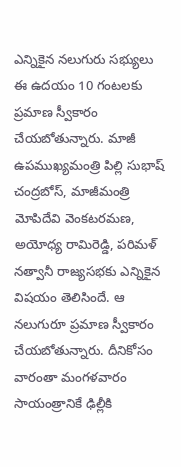ఎన్నికైన నలుగురు సభ్యులు ఈ ఉదయం 10 గంటలకు ప్రమాణ స్వీకారం చేయబోతున్నారు. మాజీ ఉపముఖ్యమంత్రి పిల్లి సుభాష్ చంద్రబోస్, మాజీమంత్రి మోపిదేవి వెంకటరమణ, అయోధ్య రామిరెడ్డి, పరిమళ్ నత్వానీ రాజ్యసభకు ఎన్నికైన విషయం తెలిసిందే. ఆ నలుగురూ ప్రమాణ స్వీకారం చేయబోతున్నారు. దీనికోసం వారంతా మంగళవారం సాయంత్రానికే ఢిల్లీకి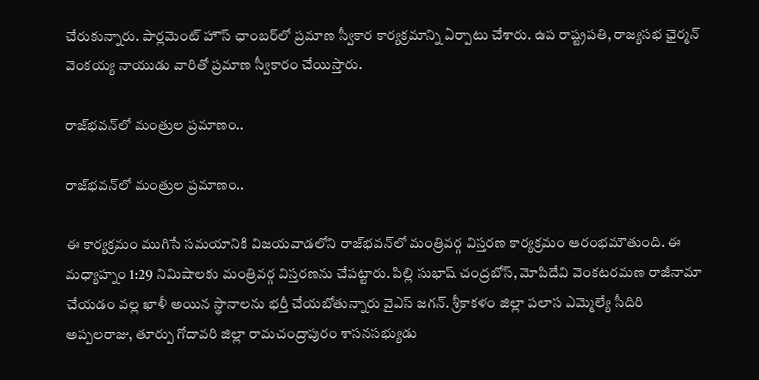చేరుకున్నారు. పార్లమెంట్ హౌస్ ఛాంబర్‌లో ప్రమాణ స్వీకార కార్యక్రమాన్ని ఏర్పాటు చేశారు. ఉప రాష్ట్రపతి, రాజ్యసభ ఛైర్మన్ వెంకయ్య నాయుడు వారితో ప్రమాణ స్వీకారం చేయిస్తారు.

రాజ్‌భవన్‌లో మంత్రుల ప్రమాణం..

రాజ్‌భవన్‌లో మంత్రుల ప్రమాణం..

ఈ కార్యక్రమం ముగిసే సమయానికి విజయవాడలోని రాజ్‌భవన్‌లో మంత్రివర్గ విస్తరణ కార్యక్రమం ఆరంభమౌతుంది. ఈ మధ్యాహ్నం 1:29 నిమిషాలకు మంత్రివర్గ విస్తరణను చేపట్టారు. పిల్లి సుభాష్ చంద్రబోస్, మోపిదేవి వెంకటరమణ రాజీనామా చేయడం వల్ల ఖాళీ అయిన స్థానాలను భర్తీ చేయబోతున్నారు వైఎస్ జగన్. శ్రీకాకళం జిల్లా పలాస ఎమ్మెల్యే సీదిరి అప్పలరాజు, తూర్పు గోదావరి జిల్లా రామచంద్రాపురం శాసనసభ్యుడు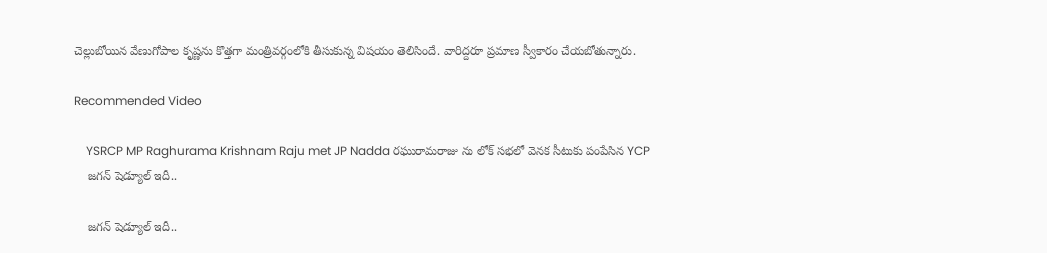చెల్లుబోయిన వేణుగోపాల కృష్ణను కొత్తగా మంత్రివర్గంలోకి తీసుకున్న విషయం తెలిసిందే. వారిద్దరూ ప్రమాణ స్వీకారం చేయబోతున్నారు.

Recommended Video

    YSRCP MP Raghurama Krishnam Raju met JP Nadda రఘురామరాజు ను లోక్ సభలో వెనక సీటుకు పంపేసిన YCP
    జగన్ షెడ్యూల్ ఇదీ..

    జగన్ షెడ్యూల్ ఇదీ..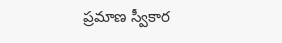ప్రమాణ స్వీకార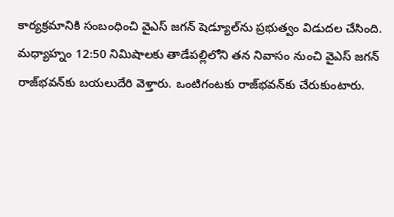కార్యక్రమానికి సంబంధించి వైఎస్ జగన్ షెడ్యూల్‌ను ప్రభుత్వం విడుదల చేసింది. మధ్యాహ్నం 12:50 నిమిషాలకు తాడేపల్లిలోని తన నివాసం నుంచి వైఎస్ జగన్ రాజ్‌భవన్‌కు బయలుదేరి వెళ్తారు. ఒంటిగంటకు రాజ్‌భవన్‌కు చేరుకుంటారు.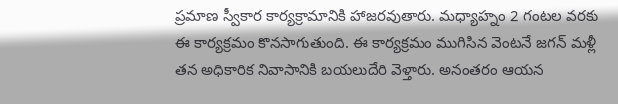ప్రమాణ స్వీకార కార్యక్రామానికి హాజరవుతారు. మధ్యాహ్నం 2 గంటల వరకు ఈ కార్యక్రమం కొనసాగుతుంది. ఈ కార్యక్రమం ముగిసిన వెంటనే జగన్ మళ్లీ తన అధికారిక నివాసానికి బయలుదేరి వెళ్తారు. అనంతరం ఆయన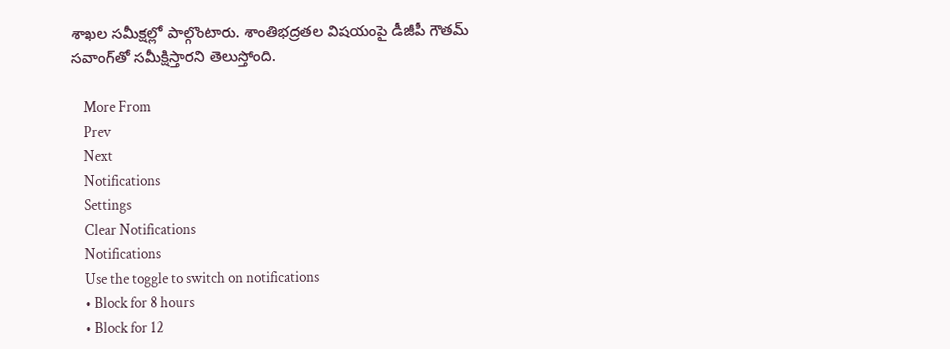శాఖల సమీక్షల్లో పాల్గొంటారు. శాంతిభద్రతల విషయంపై డీజీపీ గౌతమ్ సవాంగ్‌తో సమీక్షిస్తారని తెలుస్తోంది.

    More From
    Prev
    Next
    Notifications
    Settings
    Clear Notifications
    Notifications
    Use the toggle to switch on notifications
    • Block for 8 hours
    • Block for 12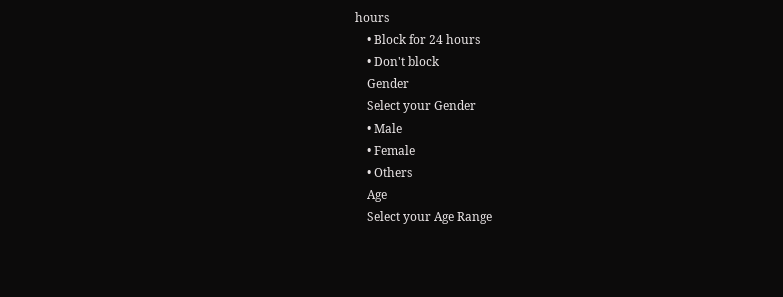hours
    • Block for 24 hours
    • Don't block
    Gender
    Select your Gender
    • Male
    • Female
    • Others
    Age
    Select your Age Range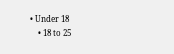• Under 18
    • 18 to 25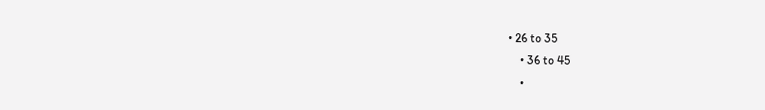• 26 to 35
    • 36 to 45
    •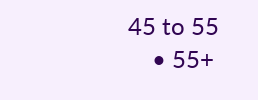45 to 55
    • 55+